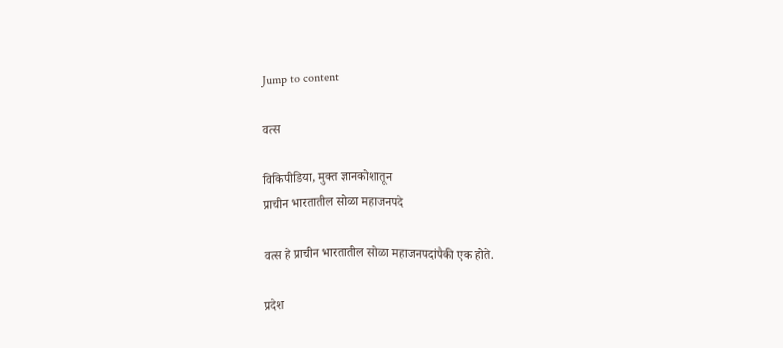Jump to content

वत्स

विकिपीडिया, मुक्‍त ज्ञानकोशातून
प्राचीन भारतातील सोळा महाजनपदे

वत्स हे प्राचीन भारतातील सोळा महाजनपदांपैकी एक होते.

प्रदेश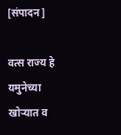[संपादन]

वत्स राज्य हे यमुनेच्या खोऱ्यात व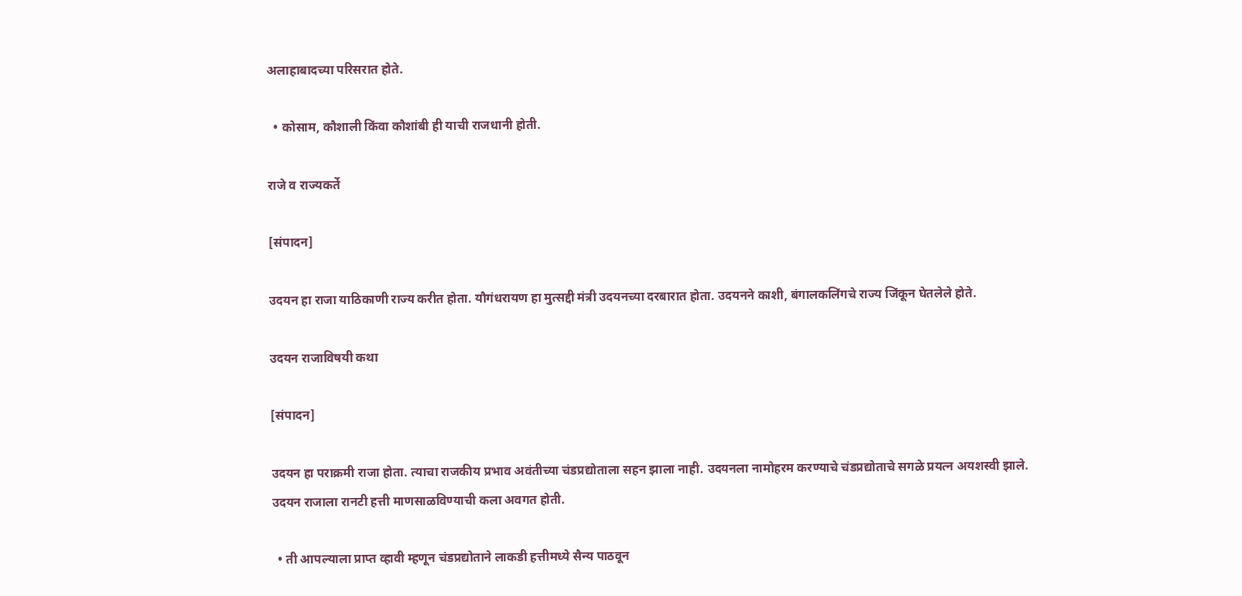अलाहाबादच्या परिसरात होते.

  • कोसाम, कौशाली किंवा कौशांबी ही याची राजधानी होती.

राजे व राज्यकर्ते

[संपादन]

उदयन हा राजा याठिकाणी राज्य करीत होता. यौगंधरायण हा मुत्सद्दी मंत्री उदयनच्या दरबारात होता. उदयनने काशी, बंगालकलिंगचे राज्य जिंकून घेतलेले होते.

उदयन राजाविषयी कथा

[संपादन]

उदयन हा पराक्रमी राजा होता. त्याचा राजकीय प्रभाव अवंतीच्या चंडप्रद्योताला सहन झाला नाही. उदयनला नामोहरम करण्याचे चंडप्रद्योताचे सगळे प्रयत्न अयशस्वी झाले. उदयन राजाला रानटी हत्ती माणसाळविण्याची कला अवगत होती.

  • ती आपल्याला प्राप्त व्हावी म्हणून चंडप्रद्योताने लाकडी हत्तीमध्ये सैन्य पाठवून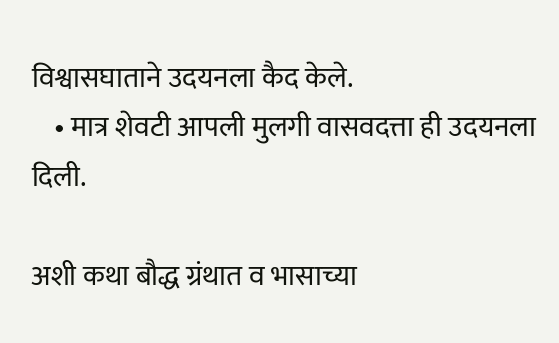विश्वासघाताने उदयनला कैद केले.
    • मात्र शेवटी आपली मुलगी वासवदत्ता ही उदयनला दिली.

अशी कथा बौद्ध ग्रंथात व भासाच्या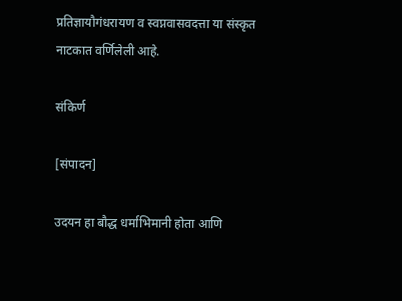प्रतिज्ञायौगंधरायण व स्वप्नवासवदत्ता या संस्कृत नाटकात वर्णिलेली आहे.

संकिर्ण

[संपादन]

उदयन हा बौद्ध धर्माभिमानी होता आणि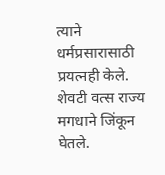त्याने धर्मप्रसारासाठी प्रयत्नही केले. शेवटी वत्स राज्य मगधाने जिंकून घेतले.